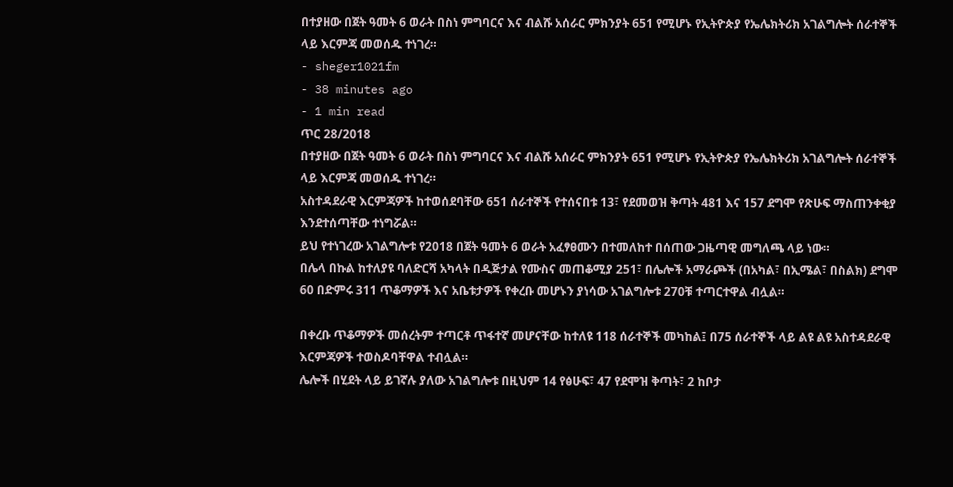በተያዘው በጀት ዓመት 6 ወራት በስነ ምግባርና እና ብልሹ አሰራር ምክንያት 651 የሚሆኑ የኢትዮጵያ የኤሌክትሪክ አገልግሎት ሰራተኞች ላይ እርምጃ መወሰዱ ተነገረ።
- sheger1021fm
- 38 minutes ago
- 1 min read
ጥር 28/2018
በተያዘው በጀት ዓመት 6 ወራት በስነ ምግባርና እና ብልሹ አሰራር ምክንያት 651 የሚሆኑ የኢትዮጵያ የኤሌክትሪክ አገልግሎት ሰራተኞች ላይ እርምጃ መወሰዱ ተነገረ።
አስተዳደራዊ እርምጃዎች ከተወሰደባቸው 651 ሰራተኞች የተሰናበቱ 13፣ የደመወዝ ቅጣት 481 እና 157 ደግሞ የጽሁፍ ማስጠንቀቂያ እንደተሰጣቸው ተነግሯል።
ይህ የተነገረው አገልግሎቱ የ2018 በጀት ዓመት 6 ወራት አፈፃፀሙን በተመለከተ በሰጠው ጋዜጣዊ መግለጫ ላይ ነው።
በሌላ በኩል ከተለያዩ ባለድርሻ አካላት በዲጅታል የሙስና መጠቆሚያ 251፣ በሌሎች አማራጮች (በአካል፣ በኢሜል፣ በስልክ) ደግሞ 60 በድምሩ 311 ጥቆማዎች እና አቤቱታዎች የቀረቡ መሆኑን ያነሳው አገልግሎቱ 270ቹ ተጣርተዋል ብሏል።

በቀረቡ ጥቆማዎች መሰረትም ተጣርቶ ጥፋተኛ መሆናቸው ከተለዩ 118 ሰራተኞች መካከል፤ በ75 ሰራተኞች ላይ ልዩ ልዩ አስተዳደራዊ እርምጃዎች ተወስዶባቸዋል ተብሏል።
ሌሎች በሂደት ላይ ይገኛሉ ያለው አገልግሎቱ በዚህም 14 የፅሁፍ፣ 47 የደሞዝ ቅጣት፣ 2 ከቦታ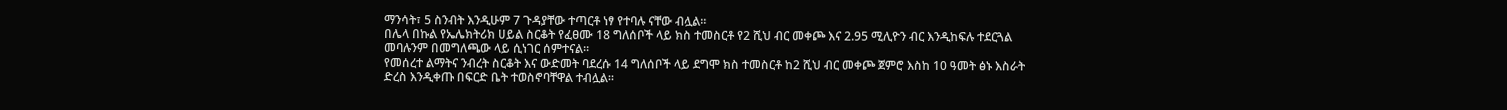ማንሳት፣ 5 ስንብት እንዲሁም 7 ጉዳያቸው ተጣርቶ ነፃ የተባሉ ናቸው ብሏል።
በሌላ በኩል የኤሌክትሪክ ሀይል ስርቆት የፈፀሙ 18 ግለሰቦች ላይ ክስ ተመስርቶ የ2 ሺህ ብር መቀጮ እና 2.95 ሚሊዮን ብር እንዲከፍሉ ተደርጓል መባሉንም በመግለጫው ላይ ሲነገር ሰምተናል።
የመሰረተ ልማትና ንብረት ስርቆት እና ውድመት ባደረሱ 14 ግለሰቦች ላይ ደግሞ ክስ ተመስርቶ ከ2 ሺህ ብር መቀጮ ጀምሮ እስከ 10 ዓመት ፅኑ እስራት ድረስ እንዲቀጡ በፍርድ ቤት ተወስኖባቸዋል ተብሏል።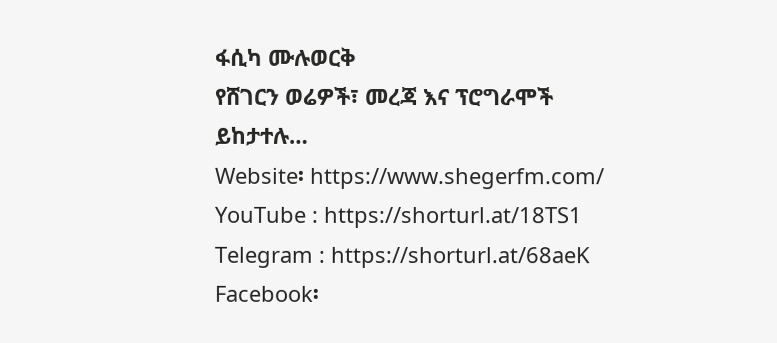ፋሲካ ሙሉወርቅ
የሸገርን ወሬዎች፣ መረጃ እና ፕሮግራሞች ይከታተሉ…
Website፡ https://www.shegerfm.com/
YouTube : https://shorturl.at/18TS1
Telegram : https://shorturl.at/68aeK
Facebook፡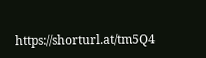https://shorturl.at/tm5Q4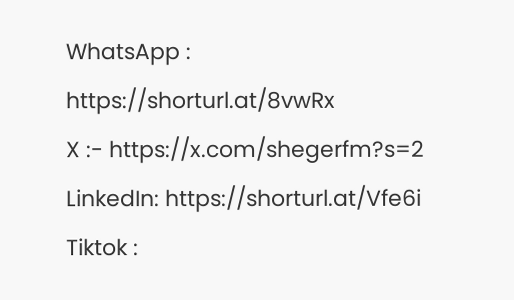WhatsApp : https://shorturl.at/8vwRx
X :- https://x.com/shegerfm?s=2
LinkedIn: https://shorturl.at/Vfe6i
Tiktok :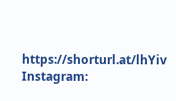https://shorturl.at/lhYiv
Instagram: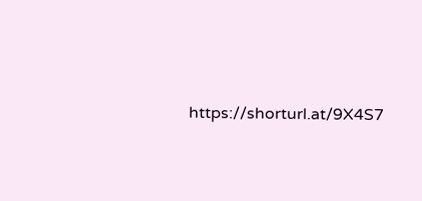https://shorturl.at/9X4S7